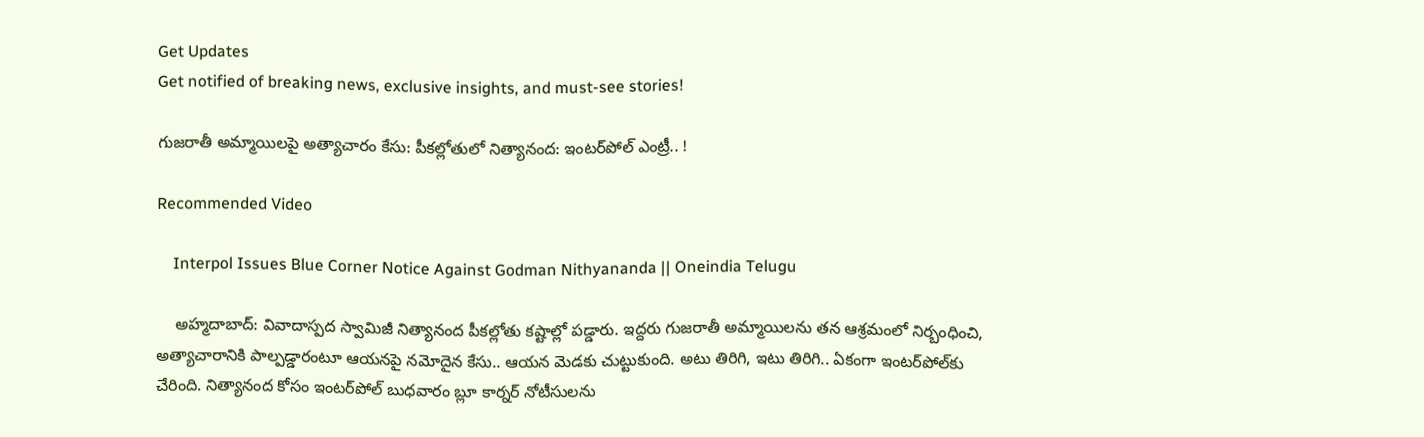Get Updates
Get notified of breaking news, exclusive insights, and must-see stories!

గుజరాతీ అమ్మాయిలపై అత్యాచారం కేసు: పీకల్లోతులో నిత్యానంద: ఇంటర్‌‌పోల్ ఎంట్రీ.. !

Recommended Video

    Interpol Issues Blue Corner Notice Against Godman Nithyananda || Oneindia Telugu

    అహ్మదాబాద్: వివాదాస్పద స్వామిజీ నిత్యానంద పీకల్లోతు కష్టాల్లో పడ్డారు. ఇద్దరు గుజరాతీ అమ్మాయిలను తన ఆశ్రమంలో నిర్బంధించి, అత్యాచారానికి పాల్పడ్డారంటూ ఆయనపై నమోదైన కేసు.. ఆయన మెడకు చుట్టుకుంది. అటు తిరిగి, ఇటు తిరిగి.. ఏకంగా ఇంటర్‌పోల్‌కు చేరింది. నిత్యానంద కోసం ఇంటర్‌పోల్ బుధవారం బ్లూ కార్నర్ నోటీసులను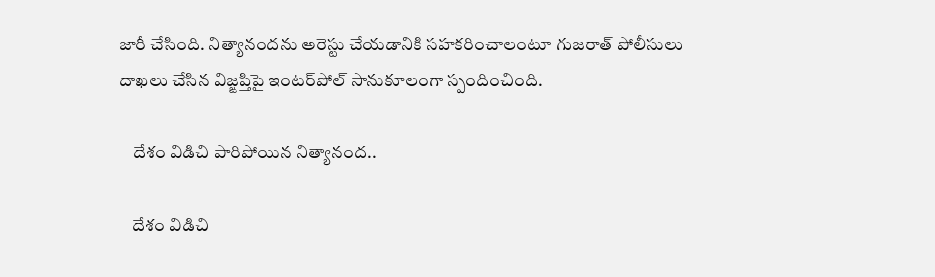జారీ చేసింది. నిత్యానందను అరెస్టు చేయడానికి సహకరించాలంటూ గుజరాత్ పోలీసులు దాఖలు చేసిన విజ్ఙప్తిపై ఇంటర్‌పోల్ సానుకూలంగా స్పందించింది.

    దేశం విడిచి పారిపోయిన నిత్యానంద..

    దేశం విడిచి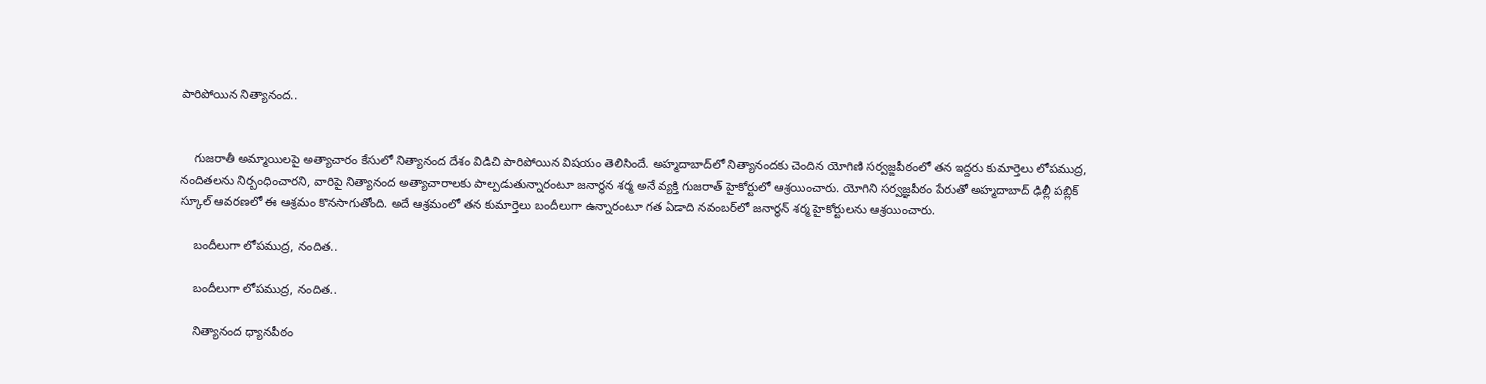పారిపోయిన నిత్యానంద..


    గుజరాతీ అమ్మాయిలపై అత్యాచారం కేసులో నిత్యానంద దేశం విడిచి పారిపోయిన విషయం తెలిసిందే. అహ్మదాబాద్‌లో నిత్యానందకు చెందిన యోగిణి సర్వజ్ఙపీఠంలో తన ఇద్దరు కుమార్తెలు లోపముద్ర, నందితలను నిర్బంధించారని, వారిపై నిత్యానంద అత్యాచారాలకు పాల్పడుతున్నారంటూ జనార్ధన శర్మ అనే వ్యక్తి గుజరాత్ హైకోర్టులో ఆశ్రయించారు. యోగిని సర్వజ్ఞపీఠం పేరుతో అహ్మదాబాద్ ఢిల్లీ పబ్లిక్ స్కూల్ ఆవరణలో ఈ ఆశ్రమం కొనసాగుతోంది. అదే ఆశ్రమంలో తన కుమార్తెలు బందీలుగా ఉన్నారంటూ గత ఏడాది నవంబర్‌లో జనార్ధన్ శర్మ హైకోర్టులను ఆశ్రయించారు.

    బందీలుగా లోపముద్ర, నందిత..

    బందీలుగా లోపముద్ర, నందిత..

    నిత్యానంద ధ్యానపీఠం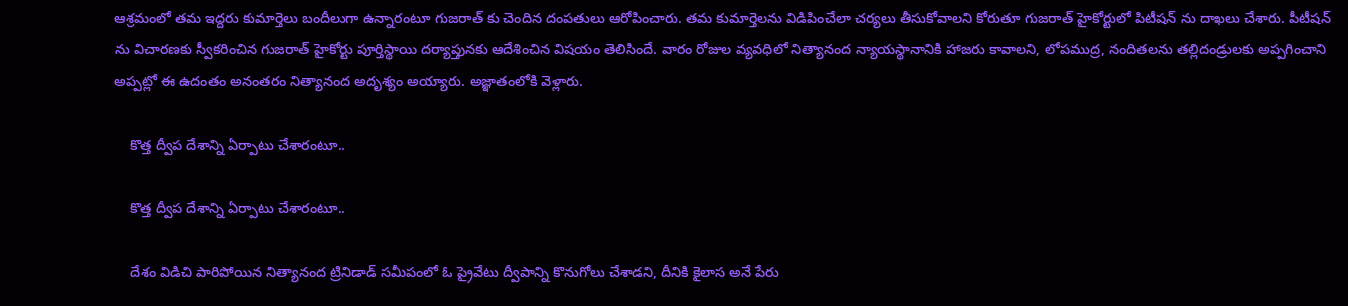ఆశ్రమంలో తమ ఇద్దరు కుమార్తెలు బందీలుగా ఉన్నారంటూ గుజరాత్ కు చెందిన దంపతులు ఆరోపించారు. తమ కుమార్తెలను విడిపించేలా చర్యలు తీసుకోవాలని కోరుతూ గుజరాత్ హైకోర్టులో పిటీషన్ ను దాఖలు చేశారు. పీటీషన్ ను విచారణకు స్వీకరించిన గుజరాత్ హైకోర్టు పూర్తిస్థాయి దర్యాప్తునకు ఆదేశించిన విషయం తెలిసిందే. వారం రోజుల వ్యవధిలో నిత్యానంద న్యాయస్థానానికి హాజరు కావాలని, లోపముద్ర, నందితలను తల్లిదండ్రులకు అప్పగించాని అప్పట్లో ఈ ఉదంతం అనంతరం నిత్యానంద అదృశ్యం అయ్యారు. అజ్ఞాతంలోకి వెళ్లారు.

    కొత్త ద్వీప దేశాన్ని ఏర్పాటు చేశారంటూ..

    కొత్త ద్వీప దేశాన్ని ఏర్పాటు చేశారంటూ..

    దేశం విడిచి పారిపోయిన నిత్యానంద ట్రినిడాడ్ సమీపంలో ఓ ప్రైవేటు ద్వీపాన్ని కొనుగోలు చేశాడని, దీనికి కైలాస అనే పేరు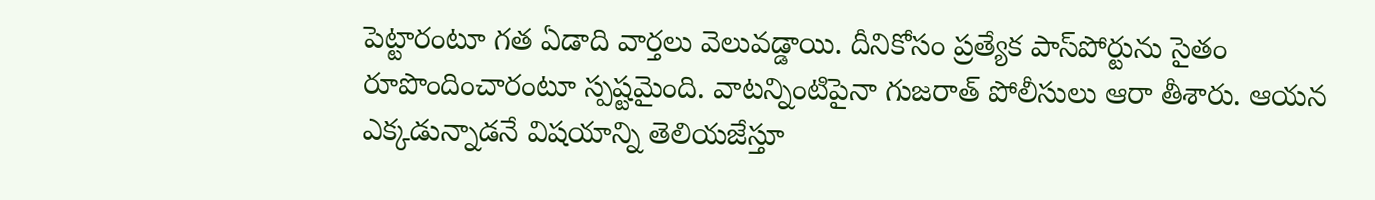పెట్టారంటూ గత ఏడాది వార్తలు వెలువడ్డాయి. దీనికోసం ప్రత్యేక పాస్‌పోర్టును సైతం రూపొందించారంటూ స్పష్టమైంది. వాటన్నింటిపైనా గుజరాత్ పోలీసులు ఆరా తీశారు. ఆయన ఎక్కడున్నాడనే విషయాన్ని తెలియజేస్తూ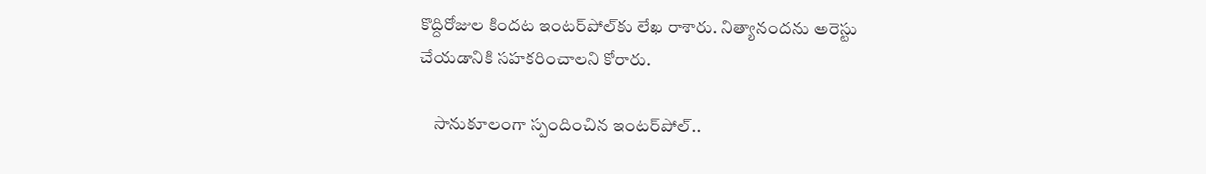కొద్దిరోజుల కిందట ఇంటర్‌పోల్‌కు లేఖ రాశారు. నిత్యానందను అరెస్టు చేయడానికి సహకరించాలని కోరారు.

    సానుకూలంగా స్పందించిన ఇంటర్‌పోల్..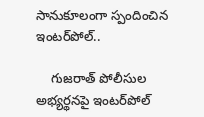సానుకూలంగా స్పందించిన ఇంటర్‌పోల్..

    గుజరాత్ పోలీసుల అభ్యర్థనపై ఇంటర్‌పోల్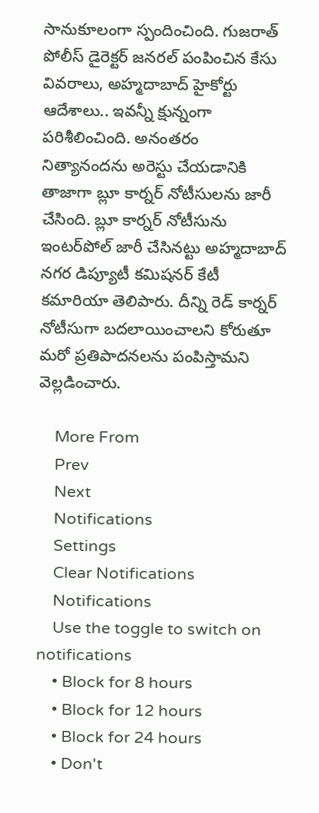సానుకూలంగా స్పందించింది. గుజరాత్ పోలీస్ డైరెక్టర్ జనరల్ పంపించిన కేసు వివరాలు, అహ్మదాబాద్ హైకోర్టు ఆదేశాలు.. ఇవన్నీ క్షున్నంగా పరిశీలించింది. అనంతరం నిత్యానందను అరెస్టు చేయడానికి తాజాగా బ్లూ కార్నర్ నోటీసులను జారీ చేసింది. బ్లూ కార్నర్ నోటీసును ఇంటర్‌పోల్ జారీ చేసినట్టు అహ్మదాబాద్ నగర డిప్యూటీ కమిషనర్ కేటీ కమారియా తెలిపారు. దీన్ని రెడ్ కార్నర్ నోటీసుగా బదలాయించాలని కోరుతూ మరో ప్రతిపాదనలను పంపిస్తామని వెల్లడించారు.

    More From
    Prev
    Next
    Notifications
    Settings
    Clear Notifications
    Notifications
    Use the toggle to switch on notifications
    • Block for 8 hours
    • Block for 12 hours
    • Block for 24 hours
    • Don't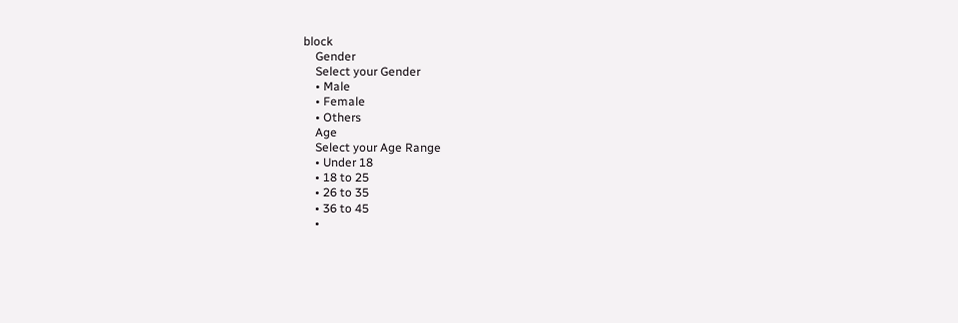block
    Gender
    Select your Gender
    • Male
    • Female
    • Others
    Age
    Select your Age Range
    • Under 18
    • 18 to 25
    • 26 to 35
    • 36 to 45
    •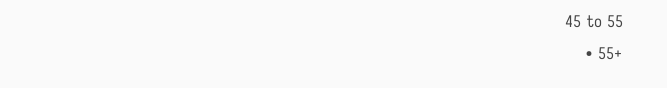45 to 55
    • 55+